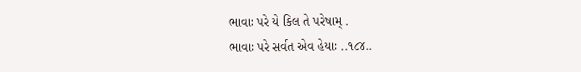ભાવાઃ પરે યે કિલ તે પરેષામ્ .
ભાવાઃ પરે સર્વત એવ હેયાઃ ..૧૮૪..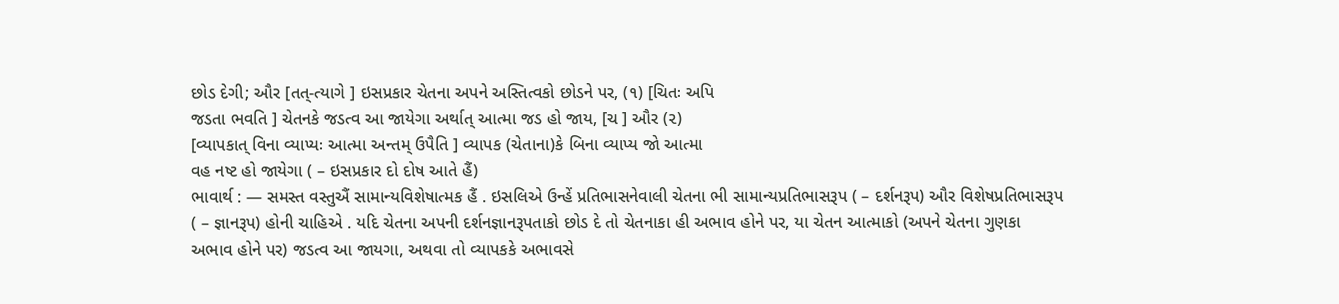છોડ દેગી; ઔર [તત્-ત્યાગે ] ઇસપ્રકાર ચેતના અપને અસ્તિત્વકો છોડને પર, (૧) [ચિતઃ અપિ
જડતા ભવતિ ] ચેતનકે જડત્વ આ જાયેગા અર્થાત્ આત્મા જડ હો જાય, [ચ ] ઔર (૨)
[વ્યાપકાત્ વિના વ્યાપ્યઃ આત્મા અન્તમ્ ઉપૈતિ ] વ્યાપક (ચેતાના)કે બિના વ્યાપ્ય જો આત્મા
વહ નષ્ટ હો જાયેગા ( – ઇસપ્રકાર દો દોષ આતે હૈં)
ભાવાર્થ : — સમસ્ત વસ્તુઐં સામાન્યવિશેષાત્મક હૈં . ઇસલિએ ઉન્હેં પ્રતિભાસનેવાલી ચેતના ભી સામાન્યપ્રતિભાસરૂપ ( – દર્શનરૂપ) ઔર વિશેષપ્રતિભાસરૂપ ( – જ્ઞાનરૂપ) હોની ચાહિએ . યદિ ચેતના અપની દર્શનજ્ઞાનરૂપતાકો છોડ દે તો ચેતનાકા હી અભાવ હોને પર, યા ચેતન આત્માકો (અપને ચેતના ગુણકા અભાવ હોને પર) જડત્વ આ જાયગા, અથવા તો વ્યાપકકે અભાવસે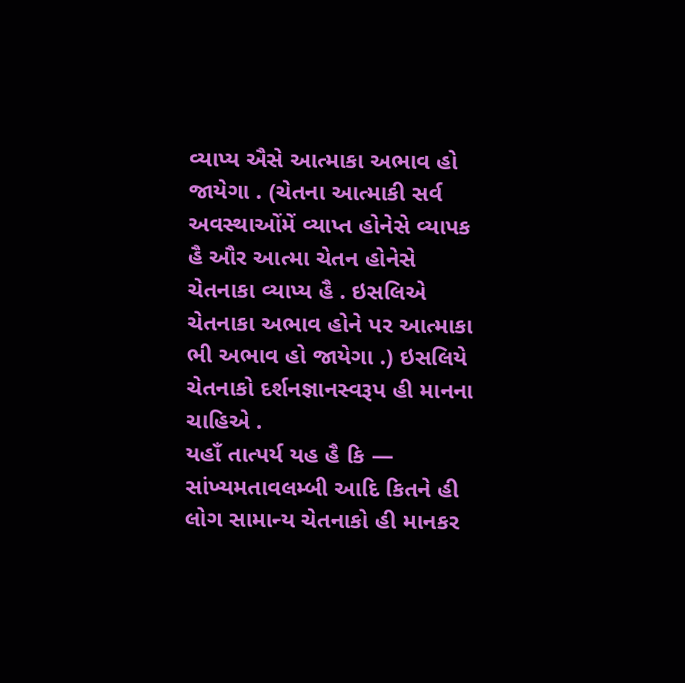વ્યાપ્ય ઐસે આત્માકા અભાવ હો જાયેગા . (ચેતના આત્માકી સર્વ અવસ્થાઓંમેં વ્યાપ્ત હોનેસે વ્યાપક હૈ ઔર આત્મા ચેતન હોનેસે ચેતનાકા વ્યાપ્ય હૈ . ઇસલિએ ચેતનાકા અભાવ હોને પર આત્માકા ભી અભાવ હો જાયેગા .) ઇસલિયે ચેતનાકો દર્શનજ્ઞાનસ્વરૂપ હી માનના ચાહિએ .
યહાઁ તાત્પર્ય યહ હૈ કિ — સાંખ્યમતાવલમ્બી આદિ કિતને હી લોગ સામાન્ય ચેતનાકો હી માનકર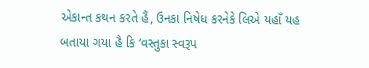એકાન્ત કથન કરતે હૈં, ઉનકા નિષેધ કરનેકે લિએ યહાઁ યહ બતાયા ગયા હૈ કિ ‘વસ્તુકા સ્વરૂપ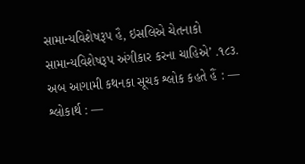સામાન્યવિશેષરૂપ હૈ, ઇસલિએ ચેતનાકો સામાન્યવિશેષરૂપ અંગીકાર કરના ચાહિએ’ .૧૮૩.
અબ આગામી કથનકા સૂચક શ્લોક કહતે હૈં : —
શ્લોકાર્થ : —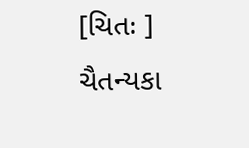[ચિતઃ ] ચૈતન્યકા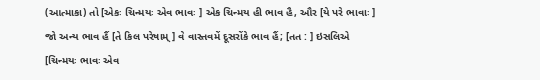(આત્માકા) તો [એકઃ ચિન્મયઃ એવ ભાવઃ ] એક ચિન્મય હી ભાવ હૈ, ઔર [યે પરે ભાવાઃ ] જો અન્ય ભાવ હૈં [તે કિલ પરેષામ્ ] વે વાસ્તવમેં દૂસરોંકે ભાવ હૈં; [તત : ] ઇસલિએ [ચિન્મયઃ ભાવઃ એવ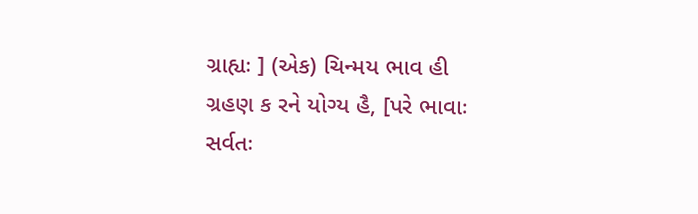ગ્રાહ્યઃ ] (એક) ચિન્મય ભાવ હી ગ્રહણ ક રને યોગ્ય હૈ, [પરે ભાવાઃ સર્વતઃ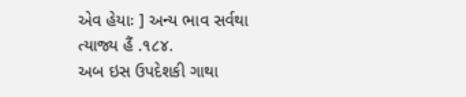એવ હેયાઃ ] અન્ય ભાવ સર્વથા ત્યાજ્ય હૈં .૧૮૪.
અબ ઇસ ઉપદેશકી ગાથા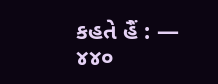કહતે હૈં : —
૪૪૦